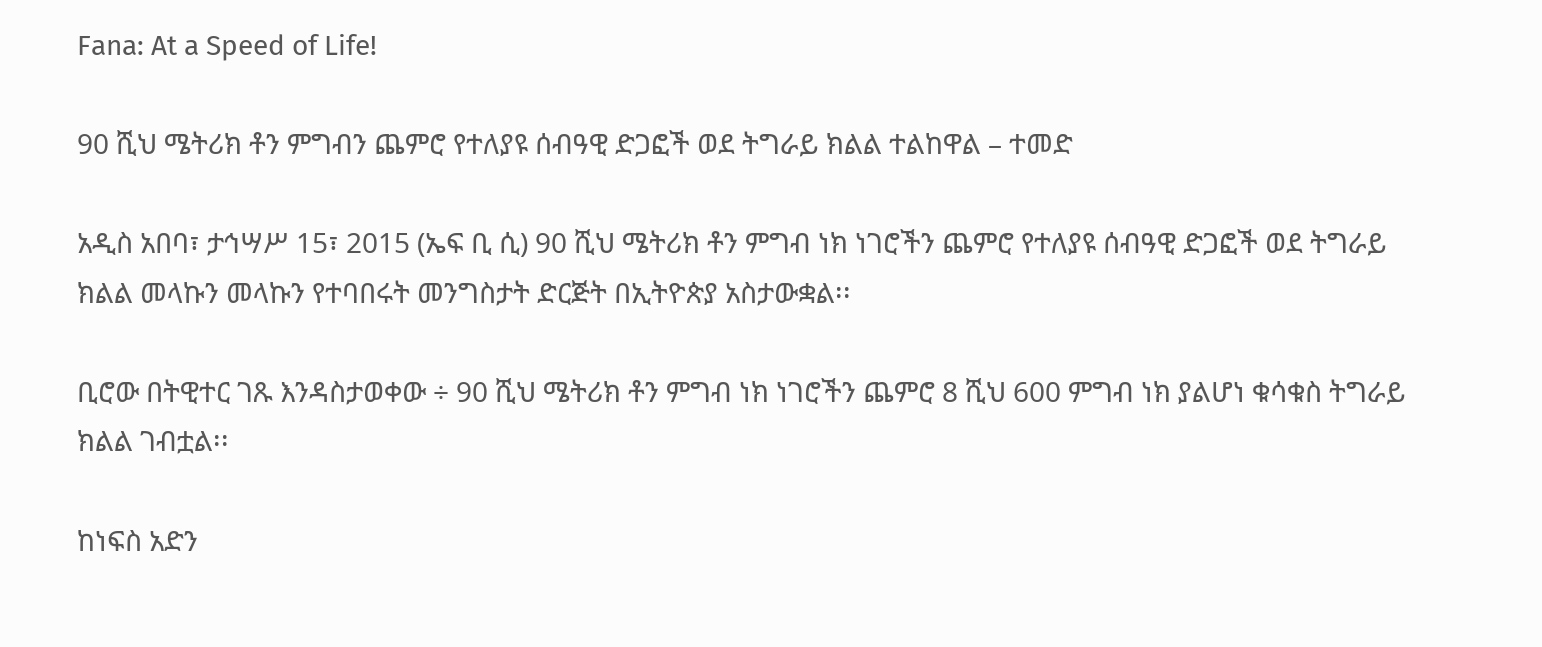Fana: At a Speed of Life!

90 ሺህ ሜትሪክ ቶን ምግብን ጨምሮ የተለያዩ ሰብዓዊ ድጋፎች ወደ ትግራይ ክልል ተልከዋል – ተመድ

አዲስ አበባ፣ ታኅሣሥ 15፣ 2015 (ኤፍ ቢ ሲ) 90 ሺህ ሜትሪክ ቶን ምግብ ነክ ነገሮችን ጨምሮ የተለያዩ ሰብዓዊ ድጋፎች ወደ ትግራይ ክልል መላኩን መላኩን የተባበሩት መንግስታት ድርጅት በኢትዮጵያ አስታውቋል፡፡

ቢሮው በትዊተር ገጹ እንዳስታወቀው ÷ 90 ሺህ ሜትሪክ ቶን ምግብ ነክ ነገሮችን ጨምሮ 8 ሺህ 600 ምግብ ነክ ያልሆነ ቁሳቁስ ትግራይ ክልል ገብቷል፡፡

ከነፍስ አድን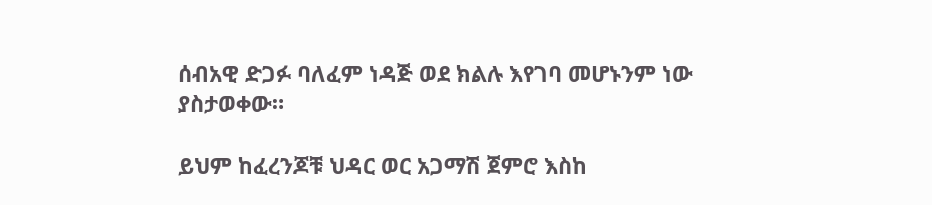ሰብአዊ ድጋፉ ባለፈም ነዳጅ ወደ ክልሉ እየገባ መሆኑንም ነው ያስታወቀው።

ይህም ከፈረንጆቹ ህዳር ወር አጋማሽ ጀምሮ እስከ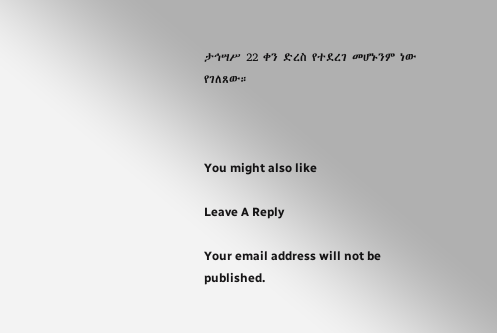ታኅሣሥ 22 ቀን ድረስ የተደረገ መሆኑንም ነው የገለጸው።



You might also like

Leave A Reply

Your email address will not be published.